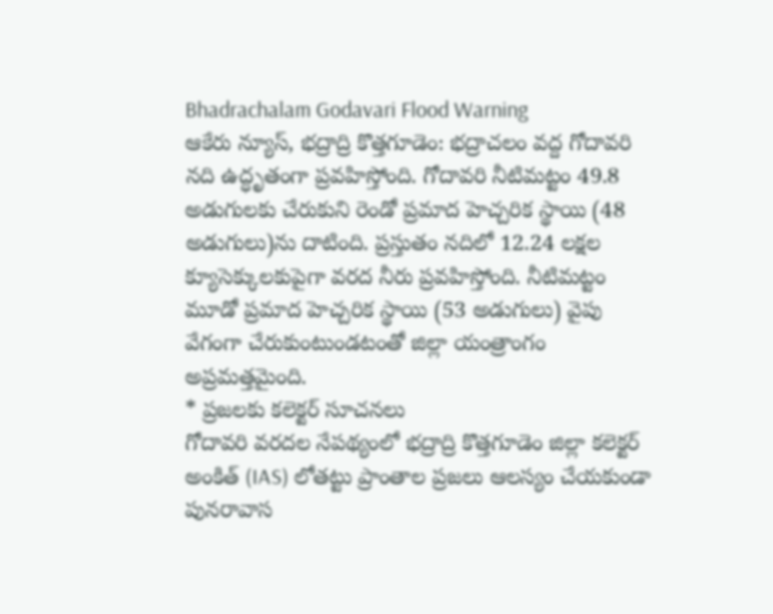Bhadrachalam Godavari Flood Warning
ఆకేరు న్యూస్, భద్రాద్రి కొత్తగూడెం: భద్రాచలం వద్ద గోదావరి నది ఉద్ధృతంగా ప్రవహిస్తోంది. గోదావరి నీటిమట్టం 49.8 అడుగులకు చేరుకుని రెండో ప్రమాద హెచ్చరిక స్థాయి (48 అడుగులు)ను దాటింది. ప్రస్తుతం నదిలో 12.24 లక్షల క్యూసెక్కులకుపైగా వరద నీరు ప్రవహిస్తోంది. నీటిమట్టం మూడో ప్రమాద హెచ్చరిక స్థాయి (53 అడుగులు) వైపు వేగంగా చేరుకుంటుండటంతో జిల్లా యంత్రాంగం అప్రమత్తమైంది.
* ప్రజలకు కలెక్టర్ సూచనలు
గోదావరి వరదల నేపథ్యంలో భద్రాద్రి కొత్తగూడెం జిల్లా కలెక్టర్ అంకిత్ (IAS) లోతట్టు ప్రాంతాల ప్రజలు ఆలస్యం చేయకుండా పునరావాస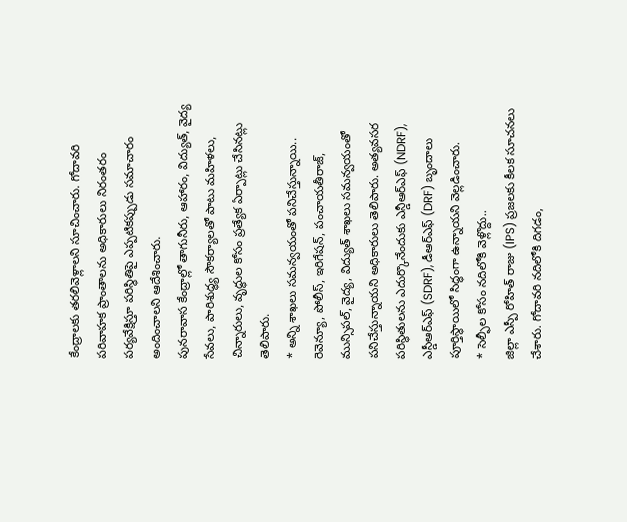కేంద్రాలకు తరలివెళ్లాలని సూచించారు. గోదావరి పరివాహక ప్రాంతాలను అధికారులు నిరంతరం పర్యవేక్షిస్తూ పరిస్థితిపై ఎప్పటికప్పుడు సమాచారం అందించాలని ఆదేశించారు.
పునరావాస కేంద్రాల్లో తాగునీరు, ఆహారం, విద్యుత్, వైద్య సేవలు, పారిశుద్ధ్య సౌకర్యాలతో పాటు మహిళలు, చిన్నారులు, వృద్ధుల కోసం ప్రత్యేక ఏర్పాట్లు చేసినట్లు తెలిపారు.
* అన్ని శాఖలు సమన్వయంతో పనిచేస్తున్నాయి..
రెవెన్యూ, పోలీస్, ఇరిగేషన్, పంచాయతీరాజ్, మున్సిపల్, వైద్య, విద్యుత్ శాఖలు సమన్వయంతో పనిచేస్తున్నాయని అధికారులు తెలిపారు. అత్యవసర పరిస్థితులను ఎదుర్కొనేందుకు ఎన్డీఆర్ఎఫ్ (NDRF), ఎస్డీఆర్ఎఫ్ (SDRF), డీఆర్ఎఫ్ (DRF) బృందాలు పూర్తిస్థాయిలో సిద్ధంగా ఉన్నాయని వెల్లడించారు.
* సెల్ఫీల కోసం నదిలోకి వెళ్లొద్దు..
జిల్లా ఎస్పీ రోహిత్ రాజు (IPS) ప్రజలకు కీలక సూచనలు చేశారు. గోదావరి నదిలోకి దిగడం,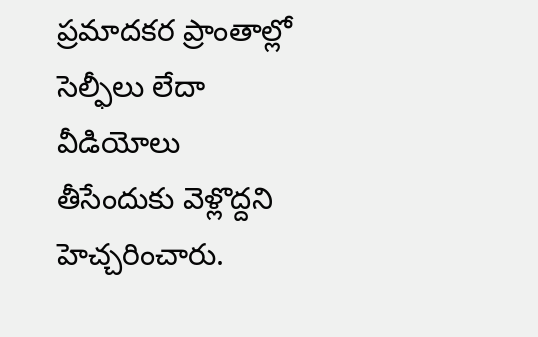ప్రమాదకర ప్రాంతాల్లో సెల్ఫీలు లేదా వీడియోలు తీసేందుకు వెళ్లొద్దని హెచ్చరించారు.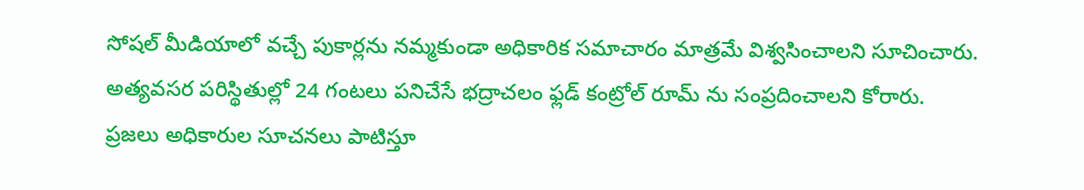సోషల్ మీడియాలో వచ్చే పుకార్లను నమ్మకుండా అధికారిక సమాచారం మాత్రమే విశ్వసించాలని సూచించారు. అత్యవసర పరిస్థితుల్లో 24 గంటలు పనిచేసే భద్రాచలం ఫ్లడ్ కంట్రోల్ రూమ్ ను సంప్రదించాలని కోరారు.
ప్రజలు అధికారుల సూచనలు పాటిస్తూ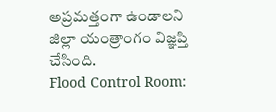అప్రమత్తంగా ఉండాలని జిల్లా యంత్రాంగం విజ్ఞప్తి చేసింది.
Flood Control Room: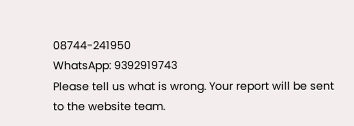08744-241950
WhatsApp: 9392919743
Please tell us what is wrong. Your report will be sent to the website team.